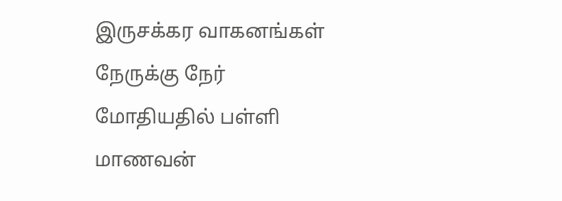இருசக்கர வாகனங்கள் நேருக்கு நேர் மோதியதில் பள்ளி மாணவன்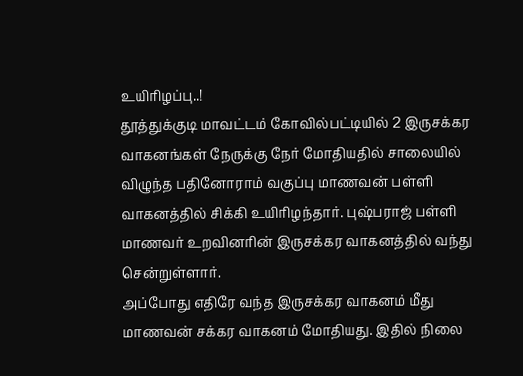உயிரிழப்பு..!
தூத்துக்குடி மாவட்டம் கோவில்பட்டியில் 2 இருசக்கர வாகனங்கள் நேருக்கு நேர் மோதியதில் சாலையில் விழுந்த பதினோராம் வகுப்பு மாணவன் பள்ளி வாகனத்தில் சிக்கி உயிரிழந்தார். புஷ்பராஜ் பள்ளி மாணவர் உறவினரின் இருசக்கர வாகனத்தில் வந்து சென்றுள்ளார்.
அப்போது எதிரே வந்த இருசக்கர வாகனம் மீது மாணவன் சக்கர வாகனம் மோதியது. இதில் நிலை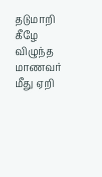தடுமாறி கீழே விழுந்த மாணவர் மீது ஏறி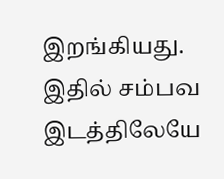இறங்கியது. இதில் சம்பவ இடத்திலேயே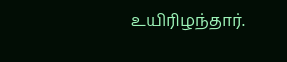உயிரிழந்தார்.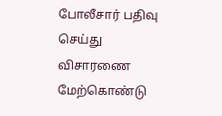போலீசார் பதிவு செய்து விசாரணை மேற்கொண்டு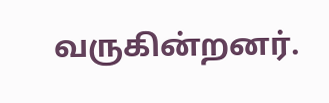வருகின்றனர்.